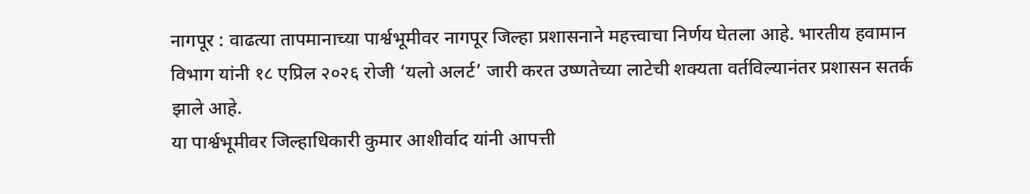नागपूर : वाढत्या तापमानाच्या पार्श्वभूमीवर नागपूर जिल्हा प्रशासनाने महत्त्वाचा निर्णय घेतला आहे. भारतीय हवामान विभाग यांनी १८ एप्रिल २०२६ रोजी ‘यलो अलर्ट’ जारी करत उष्णतेच्या लाटेची शक्यता वर्तविल्यानंतर प्रशासन सतर्क झाले आहे.
या पार्श्वभूमीवर जिल्हाधिकारी कुमार आशीर्वाद यांनी आपत्ती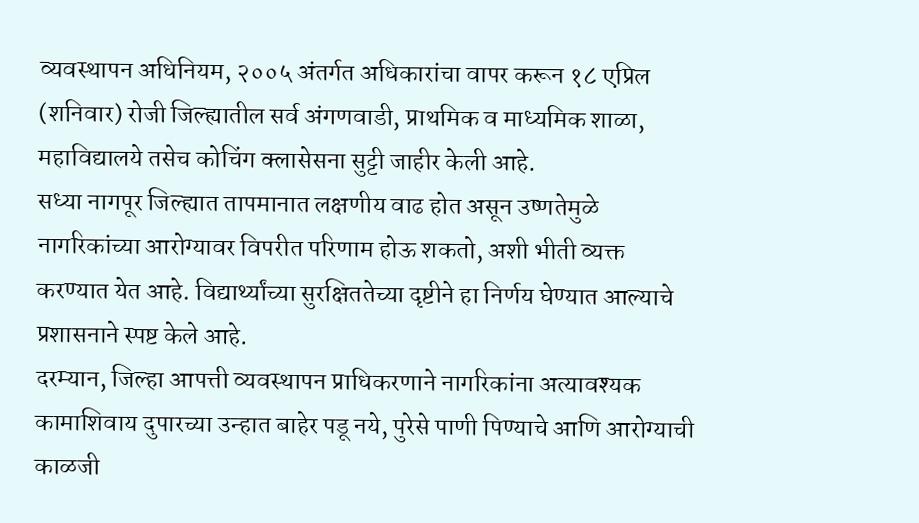व्यवस्थापन अधिनियम, २००५ अंतर्गत अधिकारांचा वापर करून १८ एप्रिल (शनिवार) रोजी जिल्ह्यातील सर्व अंगणवाडी, प्राथमिक व माध्यमिक शाळा, महाविद्यालये तसेच कोचिंग क्लासेसना सुट्टी जाहीर केली आहे.
सध्या नागपूर जिल्ह्यात तापमानात लक्षणीय वाढ होत असून उष्णतेमुळे नागरिकांच्या आरोग्यावर विपरीत परिणाम होऊ शकतो, अशी भीती व्यक्त करण्यात येत आहे. विद्यार्थ्यांच्या सुरक्षिततेच्या दृष्टीने हा निर्णय घेण्यात आल्याचे प्रशासनाने स्पष्ट केले आहे.
दरम्यान, जिल्हा आपत्ती व्यवस्थापन प्राधिकरणाने नागरिकांना अत्यावश्यक कामाशिवाय दुपारच्या उन्हात बाहेर पडू नये, पुरेसे पाणी पिण्याचे आणि आरोग्याची काळजी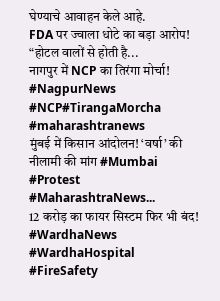घेण्याचे आवाहन केले आहे.
FDA पर ज्वाला धोटे का बड़ा आरोप! “होटल वालों से होती है...
नागपुर में NCP का तिरंगा मोर्चा! #NagpurNews #NCP#TirangaMorcha #maharashtranews
मुंबई में किसान आंदोलन! ‘वर्षा’ की नीलामी की मांग #Mumbai #Protest #MaharashtraNews...
12 करोड़ का फायर सिस्टम फिर भी बंद! #WardhaNews #WardhaHospital #FireSafety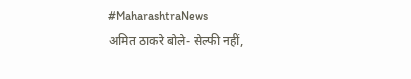#MaharashtraNews
अमित ठाकरे बोले- सेल्फी नहीं,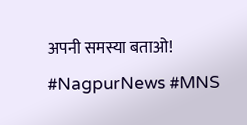अपनी समस्या बताओ! #NagpurNews #MNS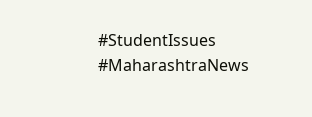#StudentIssues #MaharashtraNews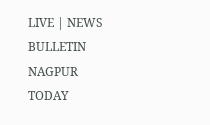LIVE | NEWS BULLETIN NAGPUR TODAY